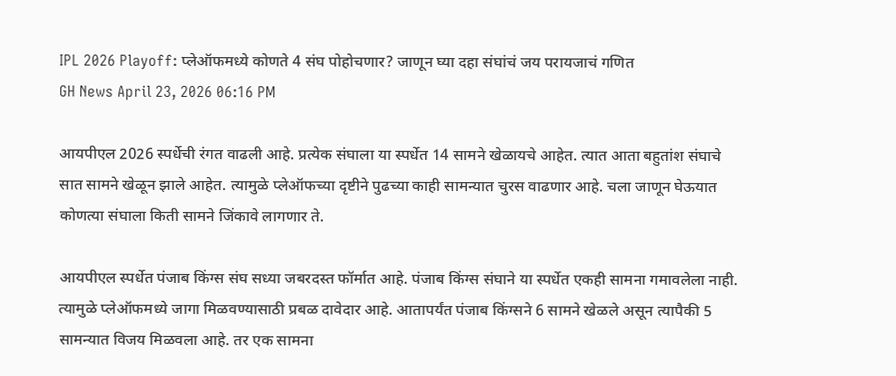IPL 2026 Playoff: प्लेऑफमध्ये कोणते 4 संघ पोहोचणार? जाणून घ्या दहा संघांचं जय परायजाचं गणित
GH News April 23, 2026 06:16 PM

आयपीएल 2026 स्पर्धेची रंगत वाढली आहे. प्रत्येक संघाला या स्पर्धेत 14 सामने खेळायचे आहेत. त्यात आता बहुतांश संघाचे सात सामने खेळून झाले आहेत. त्यामुळे प्लेऑफच्या दृष्टीने पुढच्या काही सामन्यात चुरस वाढणार आहे. चला जाणून घेऊयात कोणत्या संघाला किती सामने जिंकावे लागणार ते.

आयपीएल स्पर्धेत पंजाब किंग्स संघ सध्या जबरदस्त फॉर्मात आहे. पंजाब किंग्स संघाने या स्पर्धेत एकही सामना गमावलेला नाही. त्यामुळे प्लेऑफमध्ये जागा मिळवण्यासाठी प्रबळ दावेदार आहे. आतापर्यंत पंजाब किंग्सने 6 सामने खेळले असून त्यापैकी 5 सामन्यात विजय मिळवला आहे. तर एक सामना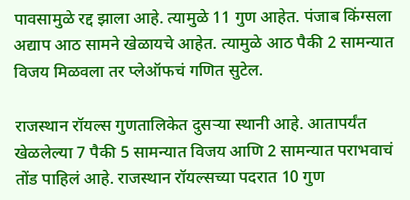पावसामुळे रद्द झाला आहे. त्यामुळे 11 गुण आहेत. पंजाब किंग्सला अद्याप आठ सामने खेळायचे आहेत. त्यामुळे आठ पैकी 2 सामन्यात विजय मिळवला तर प्लेऑफचं गणित सुटेल.

राजस्थान रॉयल्स गुणतालिकेत दुसऱ्या स्थानी आहे. आतापर्यंत खेळलेल्या 7 पैकी 5 सामन्यात विजय आणि 2 सामन्यात पराभवाचं तोंड पाहिलं आहे. राजस्थान रॉयल्सच्या पदरात 10 गुण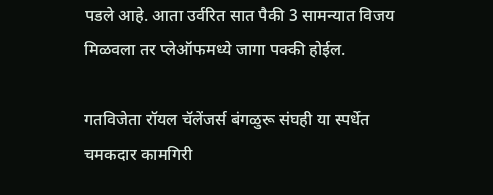पडले आहे. आता उर्वरित सात पैकी 3 सामन्यात विजय मिळवला तर प्लेऑफमध्ये जागा पक्की होईल.

गतविजेता रॉयल चॅलेंजर्स बंगळुरू संघही या स्पर्धेत चमकदार कामगिरी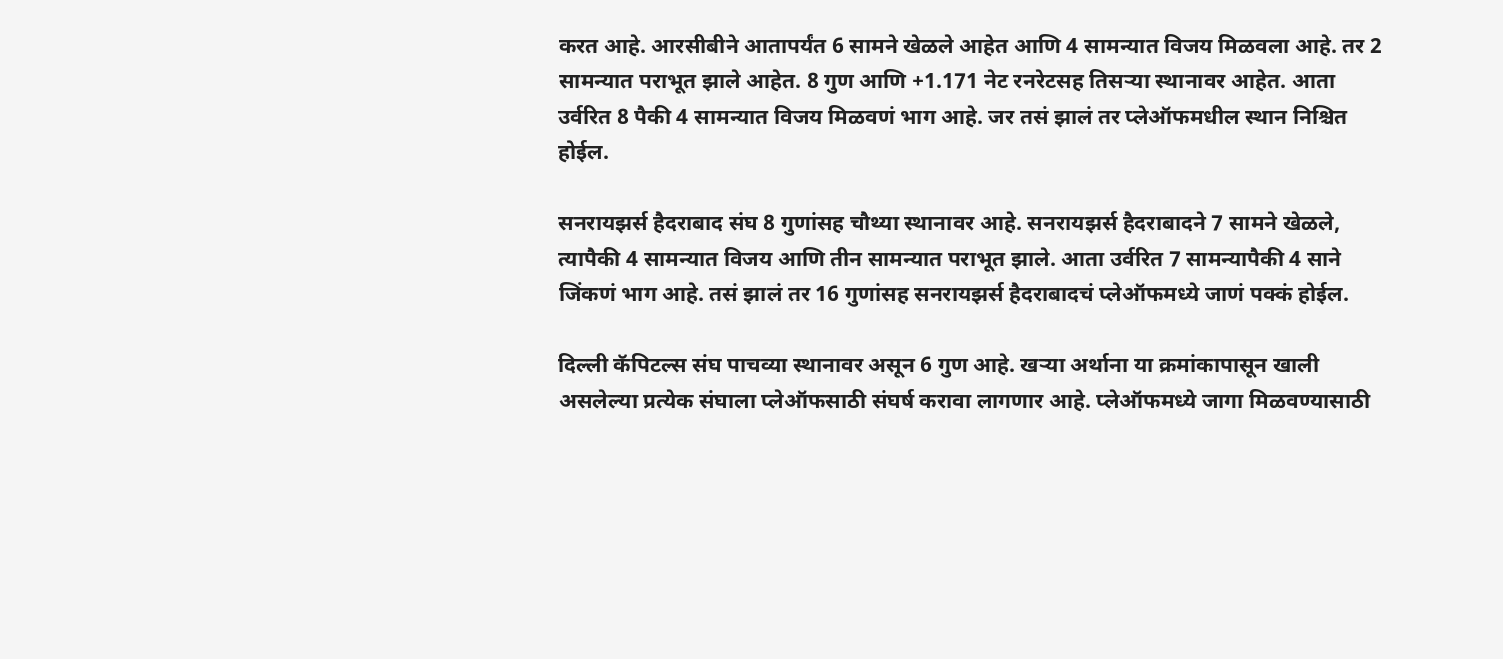करत आहे. आरसीबीने आतापर्यंत 6 सामने खेळले आहेत आणि 4 सामन्यात विजय मिळवला आहे. तर 2 सामन्यात पराभूत झाले आहेत. 8 गुण आणि +1.171 नेट रनरेटसह तिसऱ्या स्थानावर आहेत. आता उर्वरित 8 पैकी 4 सामन्यात विजय मिळवणं भाग आहे. जर तसं झालं तर प्लेऑफमधील स्थान निश्चित होईल.

सनरायझर्स हैदराबाद संघ 8 गुणांसह चौथ्या स्थानावर आहे. सनरायझर्स हैदराबादने 7 सामने खेळले, त्यापैकी 4 सामन्यात विजय आणि तीन सामन्यात पराभूत झाले. आता उर्वरित 7 सामन्यापैकी 4 साने जिंकणं भाग आहे. तसं झालं तर 16 गुणांसह सनरायझर्स हैदराबादचं प्लेऑफमध्ये जाणं पक्कं होईल.

दिल्ली कॅपिटल्स संघ पाचव्या स्थानावर असून 6 गुण आहे. खऱ्या अर्थाना या क्रमांकापासून खाली असलेल्या प्रत्येक संघाला प्लेऑफसाठी संघर्ष करावा लागणार आहे. प्लेऑफमध्ये जागा मिळवण्यासाठी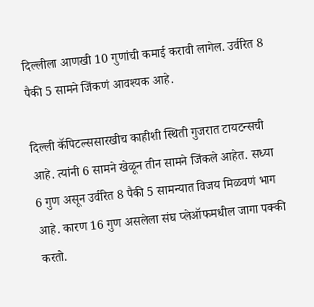दिल्लीला आणखी 10 गुणांची कमाई करावी लागेल. उर्वरित 8 पैकी 5 सामने जिंकणं आवश्यक आहे.

दिल्ली कॅपिटल्ससारखीच काहीशी स्थिती गुजरात टायटन्सची आहे. त्यांनी 6 सामने खेळून तीन सामने जिंकले आहेत. सध्या 6 गुण असून उर्वरित 8 पैकी 5 सामन्यात विजय मिळवणं भाग आहे. कारण 16 गुण असलेला संघ प्लेऑफमधील जागा पक्की करतो.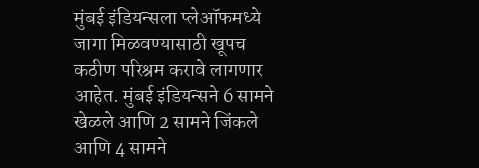मुंबई इंडियन्सला प्लेऑफमध्ये जागा मिळवण्यासाठी खूपच कठीण परिश्रम करावे लागणार आहेत. मुंबई इंडियन्सने 6 सामने खेळले आणि 2 सामने जिंकले आणि 4 सामने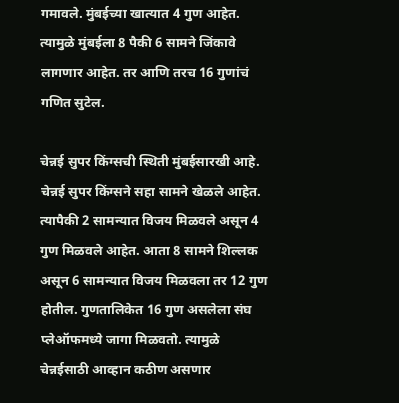गमावले. मुंबईच्या खात्यात 4 गुण आहेत. त्यामुळे मुंबईला 8 पैकी 6 सामने जिंकावे लागणार आहेत. तर आणि तरच 16 गुणांचं गणित सुटेल.

चेन्नई सुपर किंग्सची स्थिती मुंबईसारखी आहे. चेन्नई सुपर किंग्सने सहा सामने खेळले आहेत. त्यापैकी 2 सामन्यात विजय मिळवले असून 4 गुण मिळवले आहेत. आता 8 सामने शिल्लक असून 6 सामन्यात विजय मिळवला तर 12 गुण होतील. गुणतालिकेत 16 गुण असलेला संघ प्लेऑफमध्ये जागा मिळवतो. त्यामुळे चेन्नईसाठी आव्हान कठीण असणार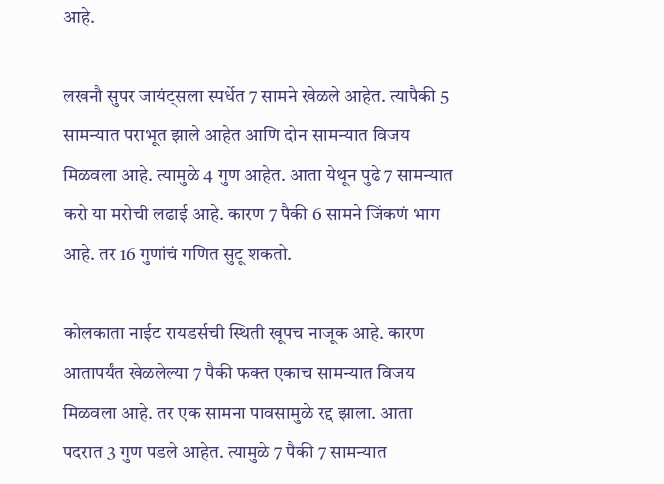आहे.

लखनौ सुपर जायंट्सला स्पर्धेत 7 सामने खेळले आहेत. त्यापैकी 5 सामन्यात पराभूत झाले आहेत आणि दोन सामन्यात विजय मिळवला आहे. त्यामुळे 4 गुण आहेत. आता येथून पुढे 7 सामन्यात करो या मरोची लढाई आहे. कारण 7 पैकी 6 सामने जिंकणं भाग आहे. तर 16 गुणांचं गणित सुटू शकतो.

कोलकाता नाईट रायडर्सची स्थिती खूपच नाजूक आहे. कारण आतापर्यंत खेळलेल्या 7 पैकी फक्त एकाच सामन्यात विजय मिळवला आहे. तर एक सामना पावसामुळे रद्द झाला. आता पदरात 3 गुण पडले आहेत. त्यामुळे 7 पैकी 7 सामन्यात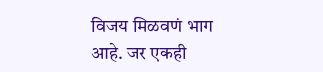विजय मिळवणं भाग आहे. जर एकही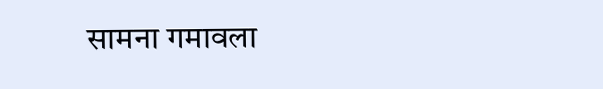सामना गमावला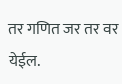तर गणित जर तर वर येईल.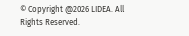© Copyright @2026 LIDEA. All Rights Reserved.